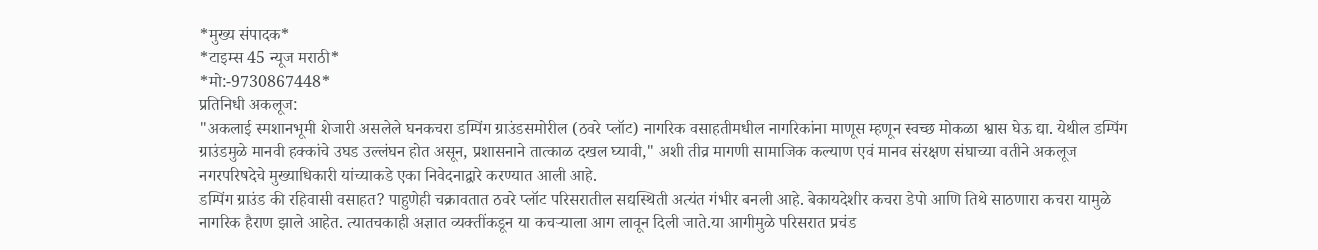*मुख्य संपादक*
*टाइम्स 45 न्यूज मराठी*
*मो:-9730867448*
प्रतिनिधी अकलूज:
"अकलाई स्मशानभूमी शेजारी असलेले घनकचरा डम्पिंग ग्राउंडसमोरील (ठवरे प्लॉट) नागरिक वसाहतीमधील नागरिकांना माणूस म्हणून स्वच्छ मोकळा श्वास घेऊ द्या. येथील डम्पिंग ग्राउंडमुळे मानवी हक्कांचे उघड उल्लंघन होत असून, प्रशासनाने तात्काळ दखल घ्यावी," अशी तीव्र मागणी सामाजिक कल्याण एवं मानव संरक्षण संघाच्या वतीने अकलूज नगरपरिषदेचे मुख्याधिकारी यांच्याकडे एका निवेदनाद्वारे करण्यात आली आहे.
डम्पिंग ग्राउंड की रहिवासी वसाहत? पाहुणेही चक्रावतात ठवरे प्लॉट परिसरातील सद्यस्थिती अत्यंत गंभीर बनली आहे. बेकायदेशीर कचरा डेपो आणि तिथे साठणारा कचरा यामुळे नागरिक हैराण झाले आहेत. त्यातचकाही अज्ञात व्यक्तींकडून या कचऱ्याला आग लावून दिली जाते.या आगीमुळे परिसरात प्रचंड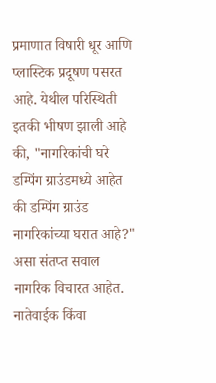प्रमाणात विषारी धूर आणि प्लास्टिक प्रदूषण पसरत आहे. येथील परिस्थिती इतकी भीषण झाली आहे की, "नागरिकांची घरे डम्पिंग ग्राउंडमध्ये आहेत की डम्पिंग ग्राउंड नागरिकांच्या घरात आहे?" असा संतप्त सवाल नागरिक विचारत आहेत. नातेवाईक किंवा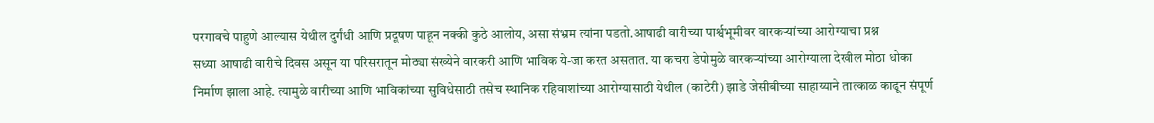परगावचे पाहुणे आल्यास येथील दुर्गंधी आणि प्रदूषण पाहून नक्की कुठे आलोय, असा संभ्रम त्यांना पडतो.आषाढी वारीच्या पार्श्वभूमीवर वारकऱ्यांच्या आरोग्याचा प्रश्न
सध्या आषाढी वारीचे दिवस असून या परिसरातून मोठ्या संख्येने वारकरी आणि भाविक ये-जा करत असतात. या कचरा डेपोमुळे वारकऱ्यांच्या आरोग्याला देखील मोठा धोका निर्माण झाला आहे. त्यामुळे वारीच्या आणि भाविकांच्या सुविधेसाठी तसेच स्थानिक रहिवाशांच्या आरोग्यासाठी येथील (काटेरी) झाडे जेसीबीच्या साहाय्याने तात्काळ काढून संपूर्ण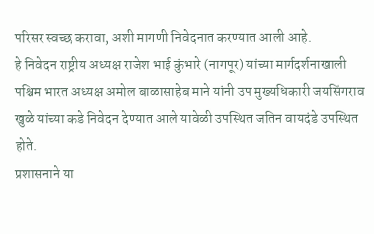परिसर स्वच्छ करावा, अशी मागणी निवेदनात करण्यात आली आहे.
हे निवेदन राष्ट्रीय अध्यक्ष राजेश भाई कुंभारे (नागपूर) यांच्या मार्गदर्शनाखाली पश्चिम भारत अध्यक्ष अमोल बाळासाहेब माने यांनी उप मुख्यधिकारी जयसिंगराव खुळे यांच्या कडे निवेदन देण्यात आले यावेळी उपस्थित जतिन वायदंडे उपस्थित होते.
प्रशासनाने या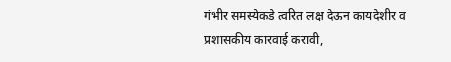गंभीर समस्येकडे त्वरित लक्ष देऊन कायदेशीर व प्रशासकीय कारवाई करावी,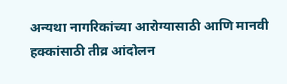अन्यथा नागरिकांच्या आरोग्यासाठी आणि मानवी हक्कांसाठी तीव्र आंदोलन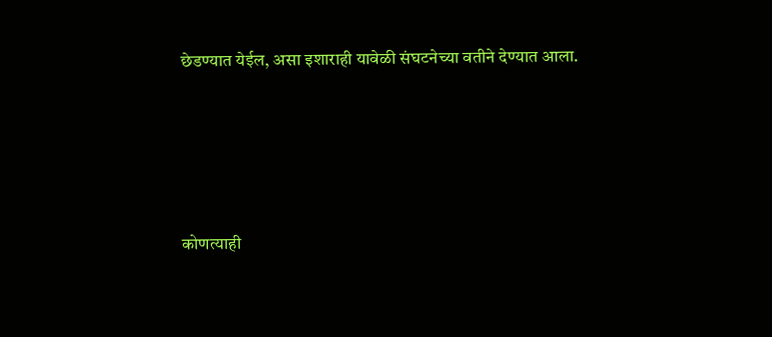छेडण्यात येईल, असा इशाराही यावेळी संघटनेच्या वतीने देण्यात आला.





कोणत्याही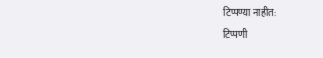टिप्पण्या नाहीत:
टिप्पणी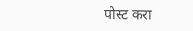पोस्ट करा